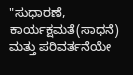"ಸುಧಾರಣೆ, ಕಾರ್ಯಕ್ಷಮತೆ(ಸಾಧನೆ) ಮತ್ತು ಪರಿವರ್ತನೆಯೇ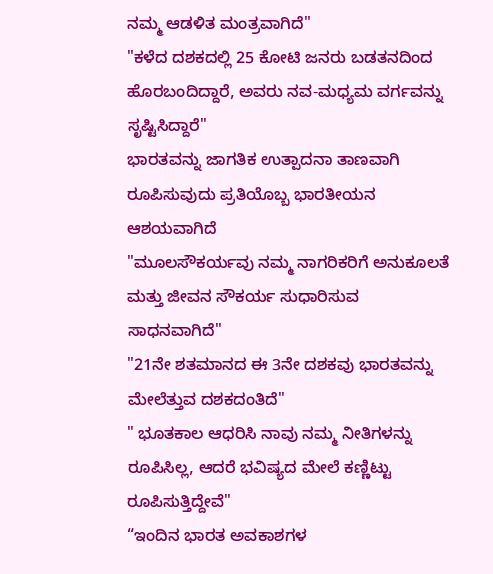ನಮ್ಮ ಆಡಳಿತ ಮಂತ್ರವಾಗಿದೆ"
"ಕಳೆದ ದಶಕದಲ್ಲಿ 25 ಕೋಟಿ ಜನರು ಬಡತನದಿಂದ ಹೊರಬಂದಿದ್ದಾರೆ, ಅವರು ನವ-ಮಧ್ಯಮ ವರ್ಗವನ್ನು ಸೃಷ್ಟಿಸಿದ್ದಾರೆ"
ಭಾರತವನ್ನು ಜಾಗತಿಕ ಉತ್ಪಾದನಾ ತಾಣವಾಗಿ ರೂಪಿಸುವುದು ಪ್ರತಿಯೊಬ್ಬ ಭಾರತೀಯನ ಆಶಯವಾಗಿದೆ
"ಮೂಲಸೌಕರ್ಯವು ನಮ್ಮ ನಾಗರಿಕರಿಗೆ ಅನುಕೂಲತೆ ಮತ್ತು ಜೀವನ ಸೌಕರ್ಯ ಸುಧಾರಿಸುವ ಸಾಧನವಾಗಿದೆ"
"21ನೇ ಶತಮಾನದ ಈ 3ನೇ ದಶಕವು ಭಾರತವನ್ನು ಮೇಲೆತ್ತುವ ದಶಕದಂತಿದೆ"
" ಭೂತಕಾಲ ಆಧರಿಸಿ ನಾವು ನಮ್ಮ ನೀತಿಗಳನ್ನು ರೂಪಿಸಿಲ್ಲ, ಆದರೆ ಭವಿಷ್ಯದ ಮೇಲೆ ಕಣ್ಣಿಟ್ಟು ರೂಪಿಸುತ್ತಿದ್ದೇವೆ"
“ಇಂದಿನ ಭಾರತ ಅವಕಾಶಗಳ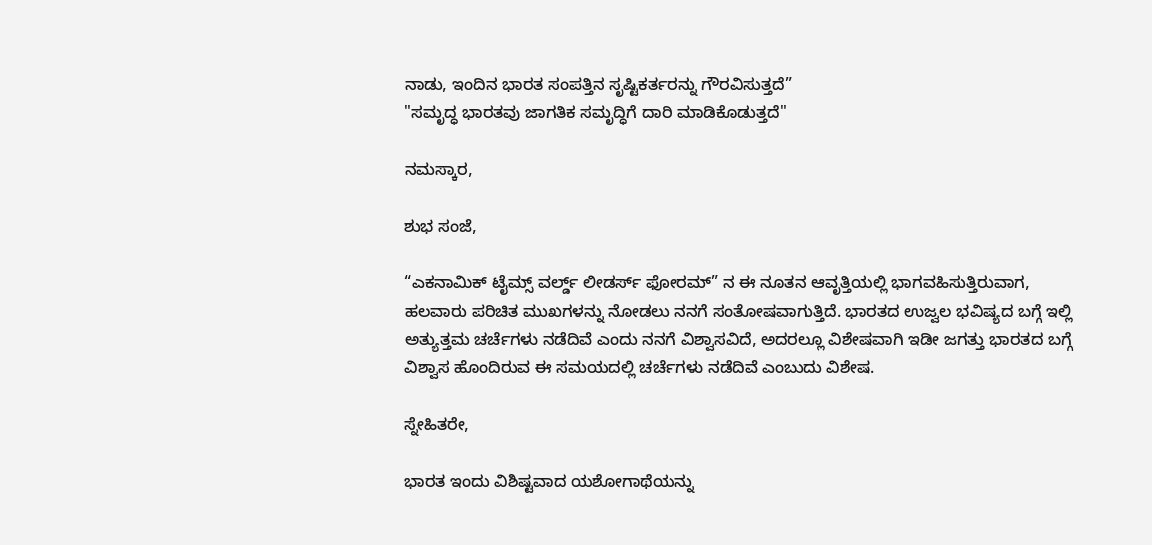ನಾಡು, ಇಂದಿನ ಭಾರತ ಸಂಪತ್ತಿನ ಸೃಷ್ಟಿಕರ್ತರನ್ನು ಗೌರವಿಸುತ್ತದೆ”
"ಸಮೃದ್ಧ ಭಾರತವು ಜಾಗತಿಕ ಸಮೃದ್ಧಿಗೆ ದಾರಿ ಮಾಡಿಕೊಡುತ್ತದೆ"

ನಮಸ್ಕಾರ,

ಶುಭ ಸಂಜೆ,

“ಎಕನಾಮಿಕ್ ಟೈಮ್ಸ್ ವರ್ಲ್ಡ್ ಲೀಡರ್ಸ್ ಫೋರಮ್” ನ ಈ ನೂತನ ಆವೃತ್ತಿಯಲ್ಲಿ ಭಾಗವಹಿಸುತ್ತಿರುವಾಗ, ಹಲವಾರು ಪರಿಚಿತ ಮುಖಗಳನ್ನು ನೋಡಲು ನನಗೆ ಸಂತೋಷವಾಗುತ್ತಿದೆ. ಭಾರತದ ಉಜ್ವಲ ಭವಿಷ್ಯದ ಬಗ್ಗೆ ಇಲ್ಲಿ ಅತ್ಯುತ್ತಮ ಚರ್ಚೆಗಳು ನಡೆದಿವೆ ಎಂದು ನನಗೆ ವಿಶ್ವಾಸವಿದೆ, ಅದರಲ್ಲೂ ವಿಶೇಷವಾಗಿ ಇಡೀ ಜಗತ್ತು ಭಾರತದ ಬಗ್ಗೆ ವಿಶ್ವಾಸ ಹೊಂದಿರುವ ಈ ಸಮಯದಲ್ಲಿ ಚರ್ಚೆಗಳು ನಡೆದಿವೆ ಎಂಬುದು ವಿಶೇಷ.

ಸ್ನೇಹಿತರೇ,

ಭಾರತ ಇಂದು ವಿಶಿಷ್ಟವಾದ ಯಶೋಗಾಥೆಯನ್ನು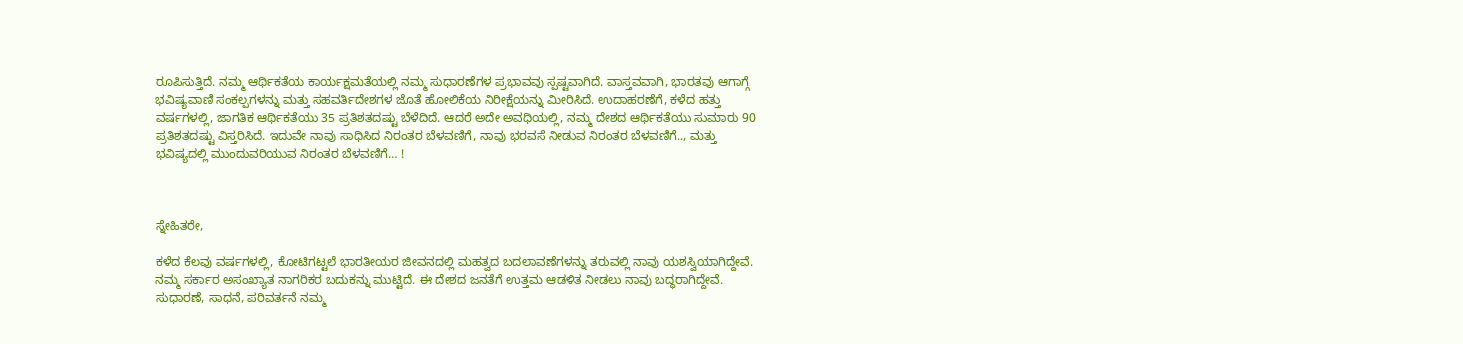ರೂಪಿಸುತ್ತಿದೆ. ನಮ್ಮ ಆರ್ಥಿಕತೆಯ ಕಾರ್ಯಕ್ಷಮತೆಯಲ್ಲಿ ನಮ್ಮ ಸುಧಾರಣೆಗಳ ಪ್ರಭಾವವು ಸ್ಪಷ್ಟವಾಗಿದೆ. ವಾಸ್ತವವಾಗಿ, ಭಾರತವು ಆಗಾಗ್ಗೆ ಭವಿಷ್ಯವಾಣಿ ಸಂಕಲ್ಪಗಳನ್ನು ಮತ್ತು ಸಹವರ್ತಿದೇಶಗಳ ಜೊತೆ ಹೋಲಿಕೆಯ ನಿರೀಕ್ಷೆಯನ್ನು ಮೀರಿಸಿದೆ. ಉದಾಹರಣೆಗೆ, ಕಳೆದ ಹತ್ತು ವರ್ಷಗಳಲ್ಲಿ, ಜಾಗತಿಕ ಆರ್ಥಿಕತೆಯು 35 ಪ್ರತಿಶತದಷ್ಟು ಬೆಳೆದಿದೆ. ಆದರೆ ಅದೇ ಅವಧಿಯಲ್ಲಿ, ನಮ್ಮ ದೇಶದ ಆರ್ಥಿಕತೆಯು ಸುಮಾರು 90 ಪ್ರತಿಶತದಷ್ಟು ವಿಸ್ತರಿಸಿದೆ. ಇದುವೇ ನಾವು ಸಾಧಿಸಿದ ನಿರಂತರ ಬೆಳವಣಿಗೆ, ನಾವು ಭರವಸೆ ನೀಡುವ ನಿರಂತರ ಬೆಳವಣಿಗೆ.., ಮತ್ತು ಭವಿಷ್ಯದಲ್ಲಿ ಮುಂದುವರಿಯುವ ನಿರಂತರ ಬೆಳವಣಿಗೆ… !



ಸ್ನೇಹಿತರೇ,

ಕಳೆದ ಕೆಲವು ವರ್ಷಗಳಲ್ಲಿ, ಕೋಟಿಗಟ್ಟಲೆ ಭಾರತೀಯರ ಜೀವನದಲ್ಲಿ ಮಹತ್ವದ ಬದಲಾವಣೆಗಳನ್ನು ತರುವಲ್ಲಿ ನಾವು ಯಶಸ್ವಿಯಾಗಿದ್ದೇವೆ. ನಮ್ಮ ಸರ್ಕಾರ ಅಸಂಖ್ಯಾತ ನಾಗರಿಕರ ಬದುಕನ್ನು ಮುಟ್ಟಿದೆ. ಈ ದೇಶದ ಜನತೆಗೆ ಉತ್ತಮ ಆಡಳಿತ ನೀಡಲು ನಾವು ಬದ್ಧರಾಗಿದ್ದೇವೆ. ಸುಧಾರಣೆ, ಸಾಧನೆ, ಪರಿವರ್ತನೆ ನಮ್ಮ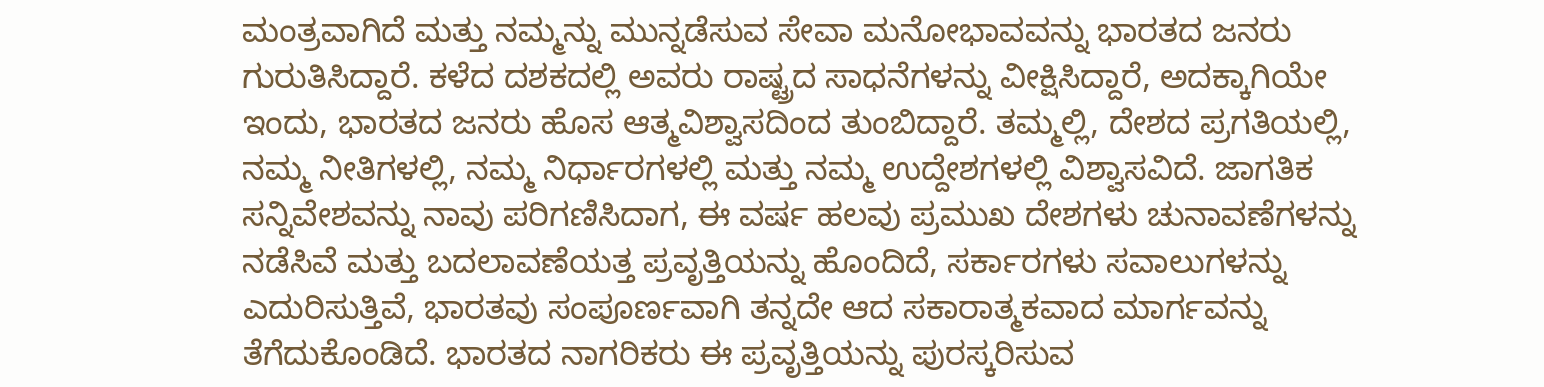ಮಂತ್ರವಾಗಿದೆ ಮತ್ತು ನಮ್ಮನ್ನು ಮುನ್ನಡೆಸುವ ಸೇವಾ ಮನೋಭಾವವನ್ನು ಭಾರತದ ಜನರು ಗುರುತಿಸಿದ್ದಾರೆ. ಕಳೆದ ದಶಕದಲ್ಲಿ ಅವರು ರಾಷ್ಟ್ರದ ಸಾಧನೆಗಳನ್ನು ವೀಕ್ಷಿಸಿದ್ದಾರೆ, ಅದಕ್ಕಾಗಿಯೇ ಇಂದು, ಭಾರತದ ಜನರು ಹೊಸ ಆತ್ಮವಿಶ್ವಾಸದಿಂದ ತುಂಬಿದ್ದಾರೆ. ತಮ್ಮಲ್ಲಿ, ದೇಶದ ಪ್ರಗತಿಯಲ್ಲಿ, ನಮ್ಮ ನೀತಿಗಳಲ್ಲಿ, ನಮ್ಮ ನಿರ್ಧಾರಗಳಲ್ಲಿ ಮತ್ತು ನಮ್ಮ ಉದ್ದೇಶಗಳಲ್ಲಿ ವಿಶ್ವಾಸವಿದೆ. ಜಾಗತಿಕ ಸನ್ನಿವೇಶವನ್ನು ನಾವು ಪರಿಗಣಿಸಿದಾಗ, ಈ ವರ್ಷ ಹಲವು ಪ್ರಮುಖ ದೇಶಗಳು ಚುನಾವಣೆಗಳನ್ನು ನಡೆಸಿವೆ ಮತ್ತು ಬದಲಾವಣೆಯತ್ತ ಪ್ರವೃತ್ತಿಯನ್ನು ಹೊಂದಿದೆ, ಸರ್ಕಾರಗಳು ಸವಾಲುಗಳನ್ನು ಎದುರಿಸುತ್ತಿವೆ, ಭಾರತವು ಸಂಪೂರ್ಣವಾಗಿ ತನ್ನದೇ ಆದ ಸಕಾರಾತ್ಮಕವಾದ ಮಾರ್ಗವನ್ನು ತೆಗೆದುಕೊಂಡಿದೆ. ಭಾರತದ ನಾಗರಿಕರು ಈ ಪ್ರವೃತ್ತಿಯನ್ನು ಪುರಸ್ಕರಿಸುವ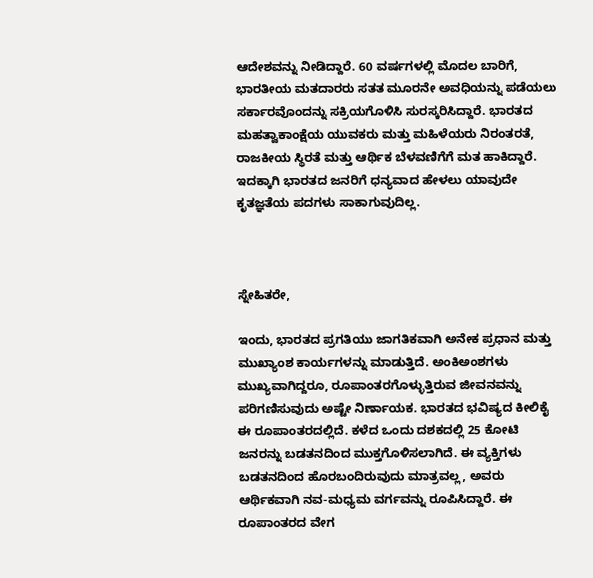ಆದೇಶವನ್ನು ನೀಡಿದ್ದಾರೆ. 60 ವರ್ಷಗಳಲ್ಲಿ ಮೊದಲ ಬಾರಿಗೆ, ಭಾರತೀಯ ಮತದಾರರು ಸತತ ಮೂರನೇ ಅವಧಿಯನ್ನು ಪಡೆಯಲು ಸರ್ಕಾರವೊಂದನ್ನು ಸಕ್ರಿಯಗೊಳಿಸಿ ಸುರಸ್ಕರಿಸಿದ್ದಾರೆ. ಭಾರತದ ಮಹತ್ವಾಕಾಂಕ್ಷೆಯ ಯುವಕರು ಮತ್ತು ಮಹಿಳೆಯರು ನಿರಂತರತೆ, ರಾಜಕೀಯ ಸ್ಥಿರತೆ ಮತ್ತು ಆರ್ಥಿಕ ಬೆಳವಣಿಗೆಗೆ ಮತ ಹಾಕಿದ್ದಾರೆ. ಇದಕ್ಕಾಗಿ ಭಾರತದ ಜನರಿಗೆ ಧನ್ಯವಾದ ಹೇಳಲು ಯಾವುದೇ ಕೃತಜ್ಞತೆಯ ಪದಗಳು ಸಾಕಾಗುವುದಿಲ್ಲ.



ಸ್ನೇಹಿತರೇ,

ಇಂದು, ಭಾರತದ ಪ್ರಗತಿಯು ಜಾಗತಿಕವಾಗಿ ಅನೇಕ ಪ್ರಧಾನ ಮತ್ತು ಮುಖ್ಯಾಂಶ ಕಾರ್ಯಗಳನ್ನು ಮಾಡುತ್ತಿದೆ. ಅಂಕಿಅಂಶಗಳು ಮುಖ್ಯವಾಗಿದ್ದರೂ, ರೂಪಾಂತರಗೊಳ್ಳುತ್ತಿರುವ ಜೀವನವನ್ನು ಪರಿಗಣಿಸುವುದು ಅಷ್ಟೇ ನಿರ್ಣಾಯಕ. ಭಾರತದ ಭವಿಷ್ಯದ ಕೀಲಿಕೈ ಈ ರೂಪಾಂತರದಲ್ಲಿದೆ. ಕಳೆದ ಒಂದು ದಶಕದಲ್ಲಿ 25 ಕೋಟಿ ಜನರನ್ನು ಬಡತನದಿಂದ ಮುಕ್ತಗೊಳಿಸಲಾಗಿದೆ. ಈ ವ್ಯಕ್ತಿಗಳು ಬಡತನದಿಂದ ಹೊರಬಂದಿರುವುದು ಮಾತ್ರವಲ್ಲ, ಅವರು ಆರ್ಥಿಕವಾಗಿ ನವ-ಮಧ್ಯಮ ವರ್ಗವನ್ನು ರೂಪಿಸಿದ್ದಾರೆ. ಈ ರೂಪಾಂತರದ ವೇಗ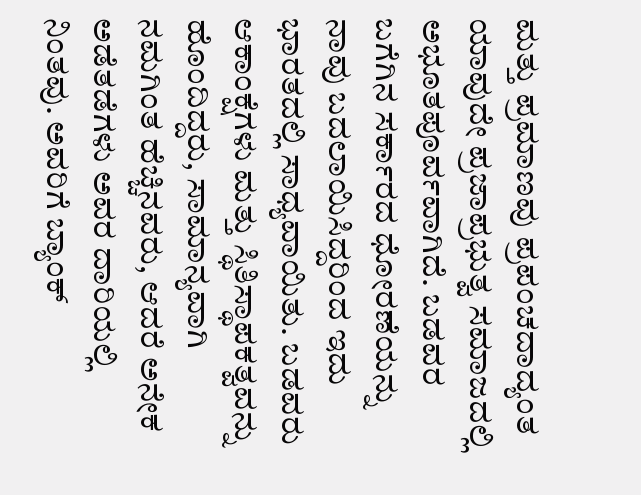ಮತ್ತು ಪ್ರಮಾಣವು ಪ್ರಪಂಚದಾದ್ಯಂತ ಯಾವುದೇ ಪ್ರಜಾಪ್ರಭುತ್ವ ಸಮಾಜದಲ್ಲಿ ಅಭೂತಪೂರ್ವವಾಗಿದೆ. ಬಡವರ ಬಗೆಗಿನ ಸರ್ಕಾರದ ಧೋರಣೆಯನ್ನು ನಾವು ಬದಲಾಯಿಸಿದ್ದರಿಂದ ಇದು ಭಾರತದಲ್ಲಿ ಸಾಧ್ಯವಾಯಿತು. ಬಡವರು ಆಕಾಂಕ್ಷೆಗಳು ಮತ್ತು ಸ್ಥಿತಿಸ್ಥಾಪಕತ್ವವನ್ನು ಹೊಂದಿದ್ದರು, ಸಾಮಾನ್ಯವಾಗಿ ನಮಗಿಂತ ಹೆಚ್ಚಿನವರು, ಆದರೆ ಅನೇಕ ಅಡೆತಡೆಗಳು ಅವರ ದಾರಿಯಲ್ಲಿ ನಿಂತವು. ಅವರಿಗೆ ಬ್ಯಾಂಕ್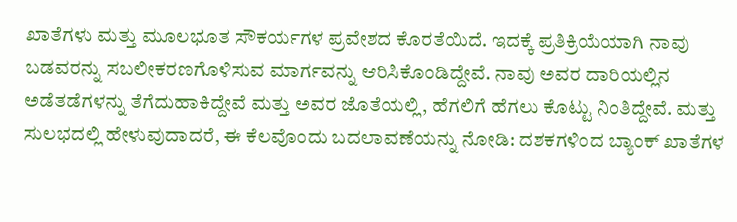ಖಾತೆಗಳು ಮತ್ತು ಮೂಲಭೂತ ಸೌಕರ್ಯಗಳ ಪ್ರವೇಶದ ಕೊರತೆಯಿದೆ. ಇದಕ್ಕೆ ಪ್ರತಿಕ್ರಿಯೆಯಾಗಿ ನಾವು ಬಡವರನ್ನು ಸಬಲೀಕರಣಗೊಳಿಸುವ ಮಾರ್ಗವನ್ನು ಆರಿಸಿಕೊಂಡಿದ್ದೇವೆ. ನಾವು ಅವರ ದಾರಿಯಲ್ಲಿನ ಅಡೆತಡೆಗಳನ್ನು ತೆಗೆದುಹಾಕಿದ್ದೇವೆ ಮತ್ತು ಅವರ ಜೊತೆಯಲ್ಲಿ, ಹೆಗಲಿಗೆ ಹೆಗಲು ಕೊಟ್ಟು ನಿಂತಿದ್ದೇವೆ. ಮತ್ತು ಸುಲಭದಲ್ಲಿ ಹೇಳುವುದಾದರೆ, ಈ ಕೆಲವೊಂದು ಬದಲಾವಣೆಯನ್ನು ನೋಡಿ: ದಶಕಗಳಿಂದ ಬ್ಯಾಂಕ್ ಖಾತೆಗಳ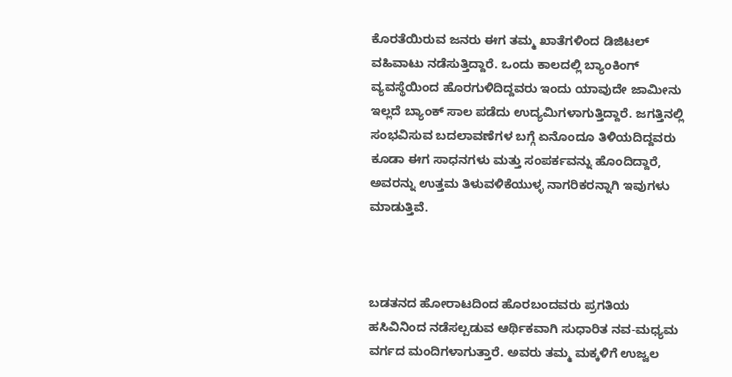ಕೊರತೆಯಿರುವ ಜನರು ಈಗ ತಮ್ಮ ಖಾತೆಗಳಿಂದ ಡಿಜಿಟಲ್ ವಹಿವಾಟು ನಡೆಸುತ್ತಿದ್ದಾರೆ. ಒಂದು ಕಾಲದಲ್ಲಿ ಬ್ಯಾಂಕಿಂಗ್ ವ್ಯವಸ್ಥೆಯಿಂದ ಹೊರಗುಳಿದಿದ್ದವರು ಇಂದು ಯಾವುದೇ ಜಾಮೀನು ಇಲ್ಲದೆ ಬ್ಯಾಂಕ್ ಸಾಲ ಪಡೆದು ಉದ್ಯಮಿಗಳಾಗುತ್ತಿದ್ದಾರೆ. ಜಗತ್ತಿನಲ್ಲಿ ಸಂಭವಿಸುವ ಬದಲಾವಣೆಗಳ ಬಗ್ಗೆ ಏನೊಂದೂ ತಿಳಿಯದಿದ್ದವರು ಕೂಡಾ ಈಗ ಸಾಧನಗಳು ಮತ್ತು ಸಂಪರ್ಕವನ್ನು ಹೊಂದಿದ್ದಾರೆ, ಅವರನ್ನು ಉತ್ತಮ ತಿಳುವಳಿಕೆಯುಳ್ಳ ನಾಗರಿಕರನ್ನಾಗಿ ಇವುಗಳು ಮಾಡುತ್ತಿವೆ.



ಬಡತನದ ಹೋರಾಟದಿಂದ ಹೊರಬಂದವರು ಪ್ರಗತಿಯ ಹಸಿವಿನಿಂದ ನಡೆಸಲ್ಪಡುವ ಆರ್ಥಿಕವಾಗಿ ಸುಧಾರಿತ ನವ-ಮಧ್ಯಮ ವರ್ಗದ ಮಂದಿಗಳಾಗುತ್ತಾರೆ. ಅವರು ತಮ್ಮ ಮಕ್ಕಳಿಗೆ ಉಜ್ವಲ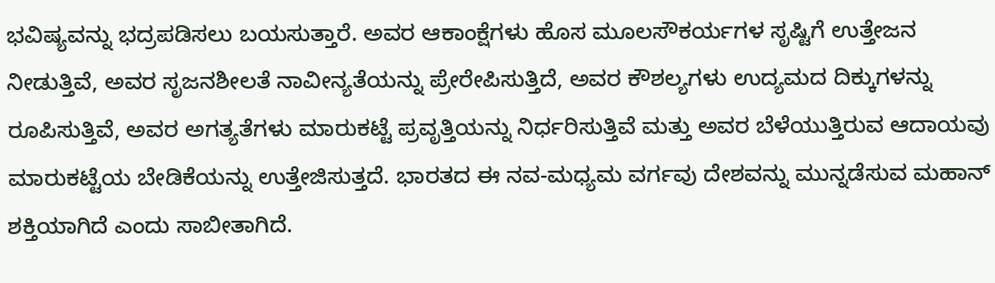ಭವಿಷ್ಯವನ್ನು ಭದ್ರಪಡಿಸಲು ಬಯಸುತ್ತಾರೆ. ಅವರ ಆಕಾಂಕ್ಷೆಗಳು ಹೊಸ ಮೂಲಸೌಕರ್ಯಗಳ ಸೃಷ್ಟಿಗೆ ಉತ್ತೇಜನ ನೀಡುತ್ತಿವೆ, ಅವರ ಸೃಜನಶೀಲತೆ ನಾವೀನ್ಯತೆಯನ್ನು ಪ್ರೇರೇಪಿಸುತ್ತಿದೆ, ಅವರ ಕೌಶಲ್ಯಗಳು ಉದ್ಯಮದ ದಿಕ್ಕುಗಳನ್ನು ರೂಪಿಸುತ್ತಿವೆ, ಅವರ ಅಗತ್ಯತೆಗಳು ಮಾರುಕಟ್ಟೆ ಪ್ರವೃತ್ತಿಯನ್ನು ನಿರ್ಧರಿಸುತ್ತಿವೆ ಮತ್ತು ಅವರ ಬೆಳೆಯುತ್ತಿರುವ ಆದಾಯವು ಮಾರುಕಟ್ಟೆಯ ಬೇಡಿಕೆಯನ್ನು ಉತ್ತೇಜಿಸುತ್ತದೆ. ಭಾರತದ ಈ ನವ-ಮಧ್ಯಮ ವರ್ಗವು ದೇಶವನ್ನು ಮುನ್ನಡೆಸುವ ಮಹಾನ್ ಶಕ್ತಿಯಾಗಿದೆ ಎಂದು ಸಾಬೀತಾಗಿದೆ.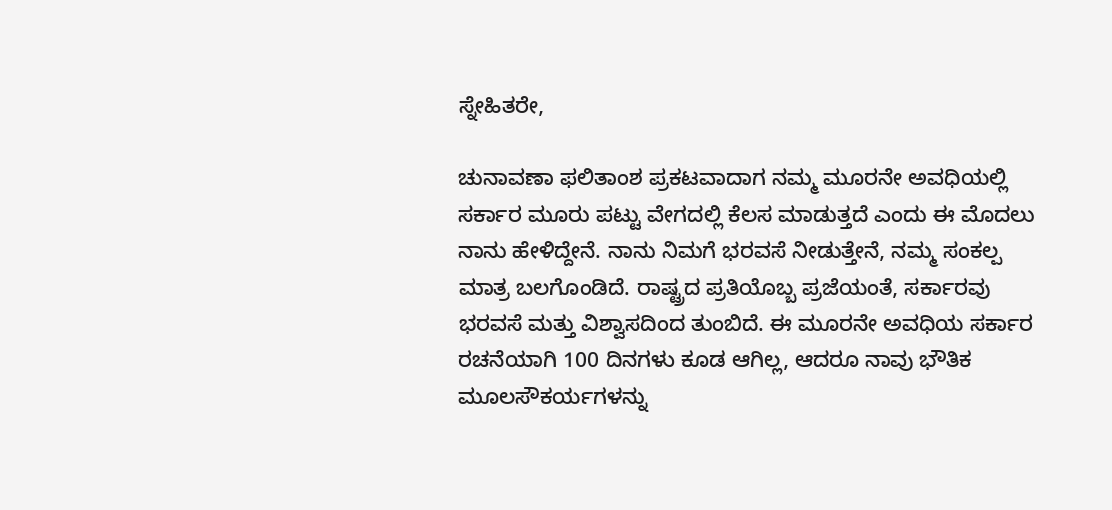ಸ್ನೇಹಿತರೇ,

ಚುನಾವಣಾ ಫಲಿತಾಂಶ ಪ್ರಕಟವಾದಾಗ ನಮ್ಮ ಮೂರನೇ ಅವಧಿಯಲ್ಲಿ ಸರ್ಕಾರ ಮೂರು ಪಟ್ಟು ವೇಗದಲ್ಲಿ ಕೆಲಸ ಮಾಡುತ್ತದೆ ಎಂದು ಈ ಮೊದಲು ನಾನು ಹೇಳಿದ್ದೇನೆ. ನಾನು ನಿಮಗೆ ಭರವಸೆ ನೀಡುತ್ತೇನೆ, ನಮ್ಮ ಸಂಕಲ್ಪ ಮಾತ್ರ ಬಲಗೊಂಡಿದೆ. ರಾಷ್ಟ್ರದ ಪ್ರತಿಯೊಬ್ಬ ಪ್ರಜೆಯಂತೆ, ಸರ್ಕಾರವು ಭರವಸೆ ಮತ್ತು ವಿಶ್ವಾಸದಿಂದ ತುಂಬಿದೆ. ಈ ಮೂರನೇ ಅವಧಿಯ ಸರ್ಕಾರ ರಚನೆಯಾಗಿ 100 ದಿನಗಳು ಕೂಡ ಆಗಿಲ್ಲ, ಆದರೂ ನಾವು ಭೌತಿಕ ಮೂಲಸೌಕರ್ಯಗಳನ್ನು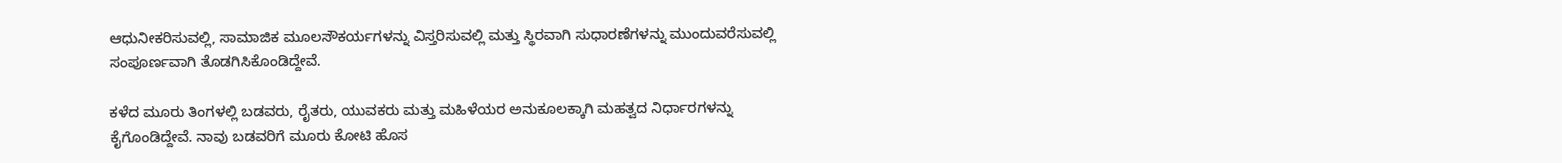ಆಧುನೀಕರಿಸುವಲ್ಲಿ, ಸಾಮಾಜಿಕ ಮೂಲಸೌಕರ್ಯಗಳನ್ನು ವಿಸ್ತರಿಸುವಲ್ಲಿ ಮತ್ತು ಸ್ಥಿರವಾಗಿ ಸುಧಾರಣೆಗಳನ್ನು ಮುಂದುವರೆಸುವಲ್ಲಿ ಸಂಪೂರ್ಣವಾಗಿ ತೊಡಗಿಸಿಕೊಂಡಿದ್ದೇವೆ.

ಕಳೆದ ಮೂರು ತಿಂಗಳಲ್ಲಿ ಬಡವರು, ರೈತರು, ಯುವಕರು ಮತ್ತು ಮಹಿಳೆಯರ ಅನುಕೂಲಕ್ಕಾಗಿ ಮಹತ್ವದ ನಿರ್ಧಾರಗಳನ್ನು ಕೈಗೊಂಡಿದ್ದೇವೆ. ನಾವು ಬಡವರಿಗೆ ಮೂರು ಕೋಟಿ ಹೊಸ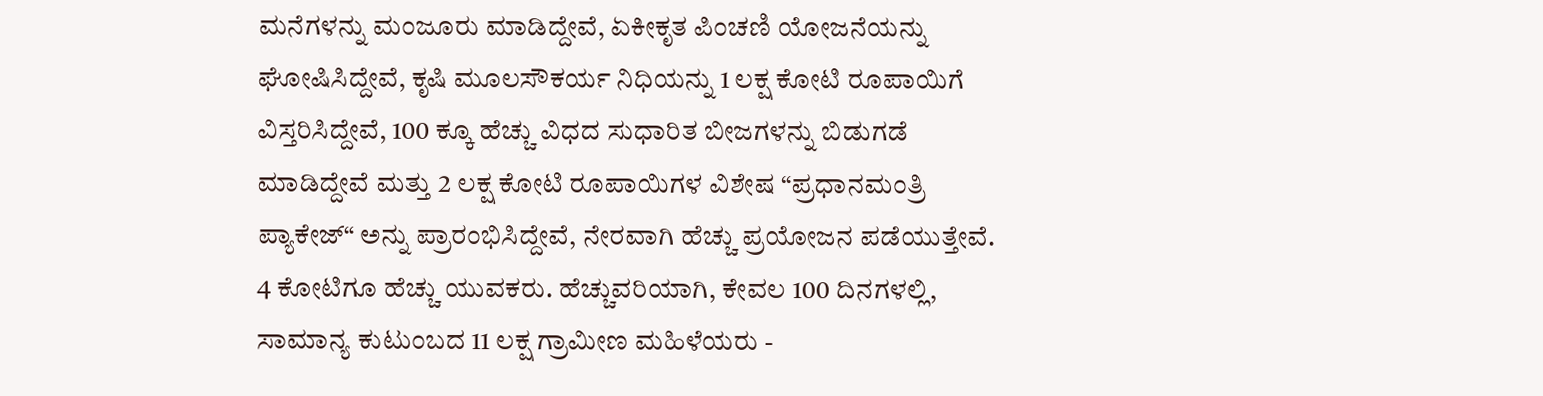ಮನೆಗಳನ್ನು ಮಂಜೂರು ಮಾಡಿದ್ದೇವೆ, ಏಕೀಕೃತ ಪಿಂಚಣಿ ಯೋಜನೆಯನ್ನು ಘೋಷಿಸಿದ್ದೇವೆ, ಕೃಷಿ ಮೂಲಸೌಕರ್ಯ ನಿಧಿಯನ್ನು 1 ಲಕ್ಷ ಕೋಟಿ ರೂಪಾಯಿಗೆ ವಿಸ್ತರಿಸಿದ್ದೇವೆ, 100 ಕ್ಕೂ ಹೆಚ್ಚು ವಿಧದ ಸುಧಾರಿತ ಬೀಜಗಳನ್ನು ಬಿಡುಗಡೆ ಮಾಡಿದ್ದೇವೆ ಮತ್ತು 2 ಲಕ್ಷ ಕೋಟಿ ರೂಪಾಯಿಗಳ ವಿಶೇಷ “ಪ್ರಧಾನಮಂತ್ರಿ ಪ್ಯಾಕೇಜ್“ ಅನ್ನು ಪ್ರಾರಂಭಿಸಿದ್ದೇವೆ, ನೇರವಾಗಿ ಹೆಚ್ಚು ಪ್ರಯೋಜನ ಪಡೆಯುತ್ತೇವೆ. 4 ಕೋಟಿಗೂ ಹೆಚ್ಚು ಯುವಕರು. ಹೆಚ್ಚುವರಿಯಾಗಿ, ಕೇವಲ 100 ದಿನಗಳಲ್ಲಿ, ಸಾಮಾನ್ಯ ಕುಟುಂಬದ 11 ಲಕ್ಷ ಗ್ರಾಮೀಣ ಮಹಿಳೆಯರು -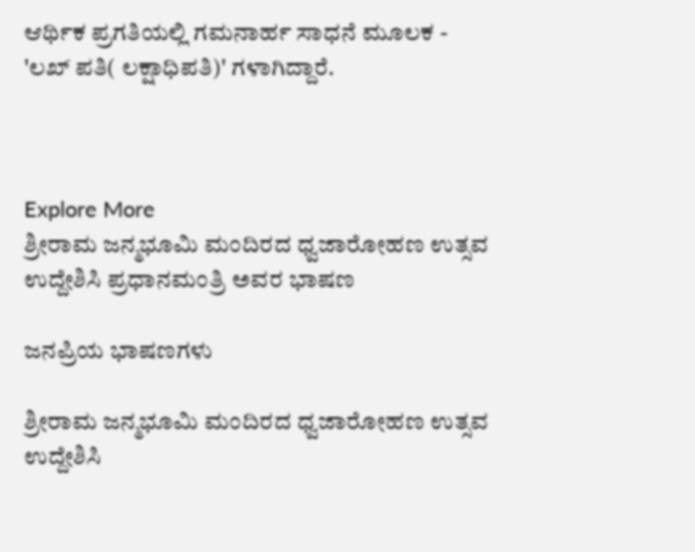ಆರ್ಥಿಕ ಪ್ರಗತಿಯಲ್ಲಿ ಗಮನಾರ್ಹ ಸಾಧನೆ ಮೂಲಕ - 'ಲಖ್ ಪತಿ( ಲಕ್ಷಾಧಿಪತಿ)' ಗಳಾಗಿದ್ದಾರೆ.



Explore More
ಶ್ರೀರಾಮ ಜನ್ಮಭೂಮಿ ಮಂದಿರದ ಧ್ವಜಾರೋಹಣ ಉತ್ಸವ ಉದ್ದೇಶಿಸಿ ಪ್ರಧಾನಮಂತ್ರಿ ಅವರ ಭಾಷಣ

ಜನಪ್ರಿಯ ಭಾಷಣಗಳು

ಶ್ರೀರಾಮ ಜನ್ಮಭೂಮಿ ಮಂದಿರದ ಧ್ವಜಾರೋಹಣ ಉತ್ಸವ ಉದ್ದೇಶಿಸಿ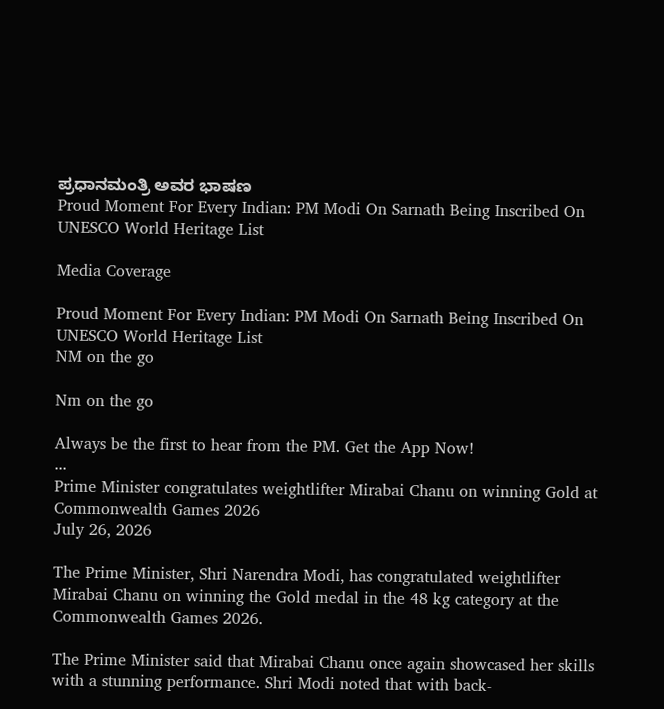ಪ್ರಧಾನಮಂತ್ರಿ ಅವರ ಭಾಷಣ
Proud Moment For Every Indian: PM Modi On Sarnath Being Inscribed On UNESCO World Heritage List

Media Coverage

Proud Moment For Every Indian: PM Modi On Sarnath Being Inscribed On UNESCO World Heritage List
NM on the go

Nm on the go

Always be the first to hear from the PM. Get the App Now!
...
Prime Minister congratulates weightlifter Mirabai Chanu on winning Gold at Commonwealth Games 2026
July 26, 2026

The Prime Minister, Shri Narendra Modi, has congratulated weightlifter Mirabai Chanu on winning the Gold medal in the 48 kg category at the Commonwealth Games 2026.

The Prime Minister said that Mirabai Chanu once again showcased her skills with a stunning performance. Shri Modi noted that with back-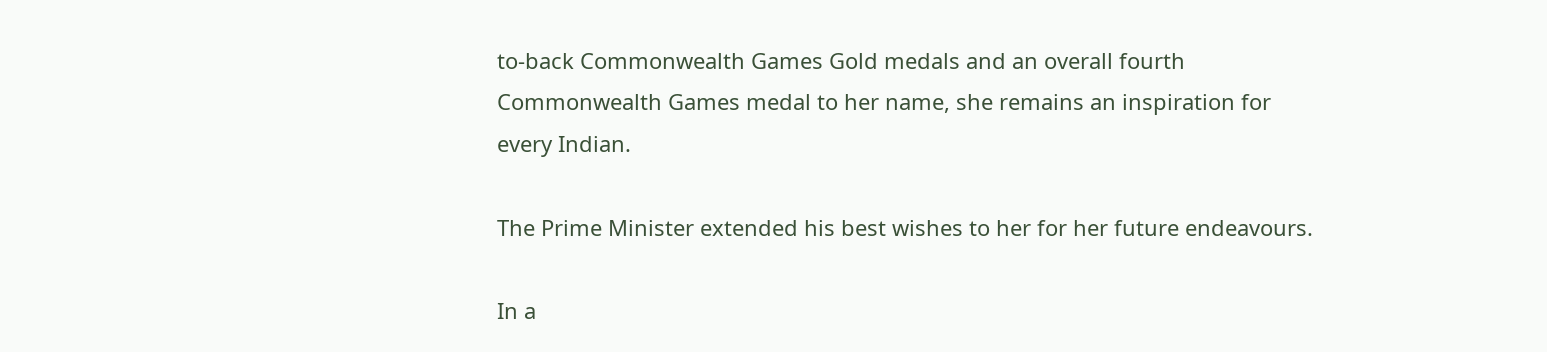to-back Commonwealth Games Gold medals and an overall fourth Commonwealth Games medal to her name, she remains an inspiration for every Indian.

The Prime Minister extended his best wishes to her for her future endeavours.

In a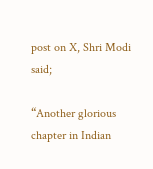post on X, Shri Modi said;

“Another glorious chapter in Indian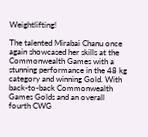Weightlifting!

The talented Mirabai Chanu once again showcased her skills at the Commonwealth Games with a stunning performance in the 48 kg category and winning Gold. With back-to-back Commonwealth Games Golds and an overall fourth CWG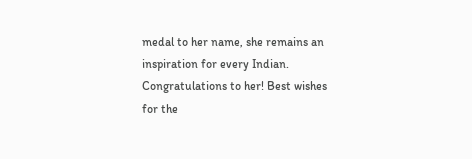medal to her name, she remains an inspiration for every Indian. Congratulations to her! Best wishes for the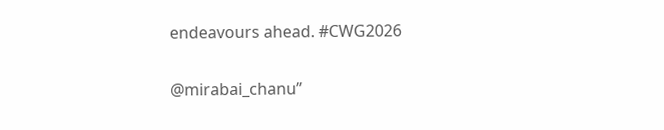endeavours ahead. #CWG2026

@mirabai_chanu”